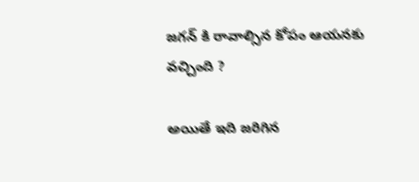జగన్ కి రావాల్సిన కోపం ఆయనకు వచ్చింది ?

అయితే ఇది జరిగిన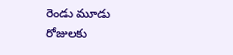రెండు మూడు రోజులకు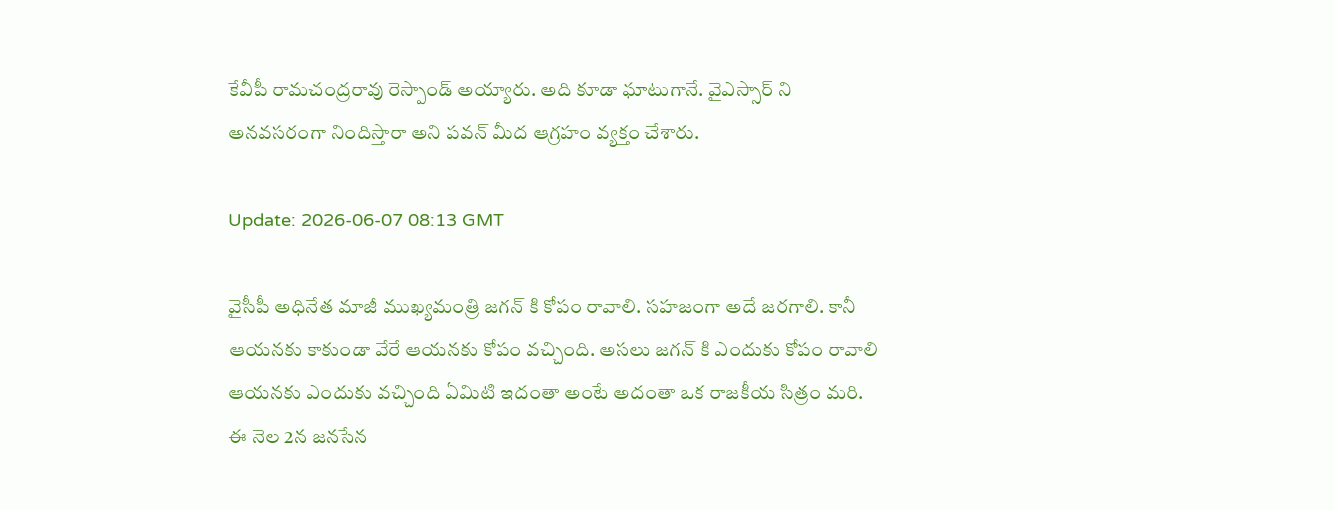కేవీపీ రామచంద్రరావు రెస్పాండ్ అయ్యారు. అది కూడా ఘాటుగానే. వైఎస్సార్ ని అనవసరంగా నిందిస్తారా అని పవన్ మీద ఆగ్రహం వ్యక్తం చేశారు.

Update: 2026-06-07 08:13 GMT

వైసీపీ అధినేత మాజీ ముఖ్యమంత్రి జగన్ కి కోపం రావాలి. సహజంగా అదే జరగాలి. కానీ ఆయనకు కాకుండా వేరే ఆయనకు కోపం వచ్చింది. అసలు జగన్ కి ఎందుకు కోపం రావాలి ఆయనకు ఎందుకు వచ్చింది ఏమిటి ఇదంతా అంటే అదంతా ఒక రాజకీయ సిత్రం మరి. ఈ నెల 2న జనసేన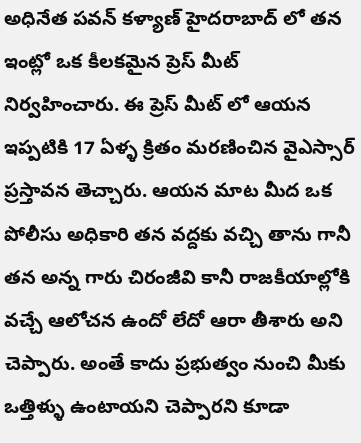అధినేత పవన్ కళ్యాణ్ హైదరాబాద్ లో తన ఇంట్లో ఒక కీలకమైన ప్రెస్ మీట్ నిర్వహించారు. ఈ ప్రెస్ మీట్ లో ఆయన ఇప్పటికి 17 ఏళ్ళ క్రితం మరణించిన వైఎస్సార్ ప్రస్తావన తెచ్చారు. ఆయన మాట మీద ఒక పోలీసు అధికారి తన వద్దకు వచ్చి తాను గానీ తన అన్న గారు చిరంజీవి కానీ రాజకీయాల్లోకి వచ్చే ఆలోచన ఉందో లేదో ఆరా తీశారు అని చెప్పారు. అంతే కాదు ప్రభుత్వం నుంచి మీకు ఒత్తిళ్ళు ఉంటాయని చెప్పారని కూడా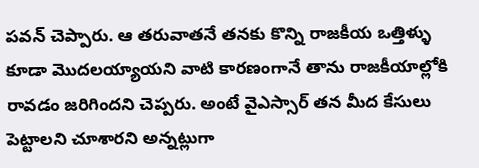పవన్ చెప్పారు. ఆ తరువాతనే తనకు కొన్ని రాజకీయ ఒత్తిళ్ళు కూడా మొదలయ్యాయని వాటి కారణంగానే తాను రాజకీయాల్లోకి రావడం జరిగిందని చెప్పరు. అంటే వైఎస్సార్ తన మీద కేసులు పెట్టాలని చూశారని అన్నట్లుగా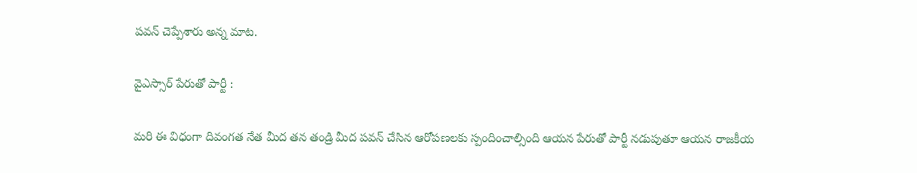పవన్ చెప్పేశారు అన్న మాట.

వైఎస్సార్ పేరుతో పార్టీ :

మరి ఈ విధంగా దివంగత నేత మీద తన తండ్రి మీద పవన్ చేసిన ఆరోపణలకు స్పందించాల్సింది ఆయన పేరుతో పార్టీ నడుపుతూ ఆయన రాజకీయ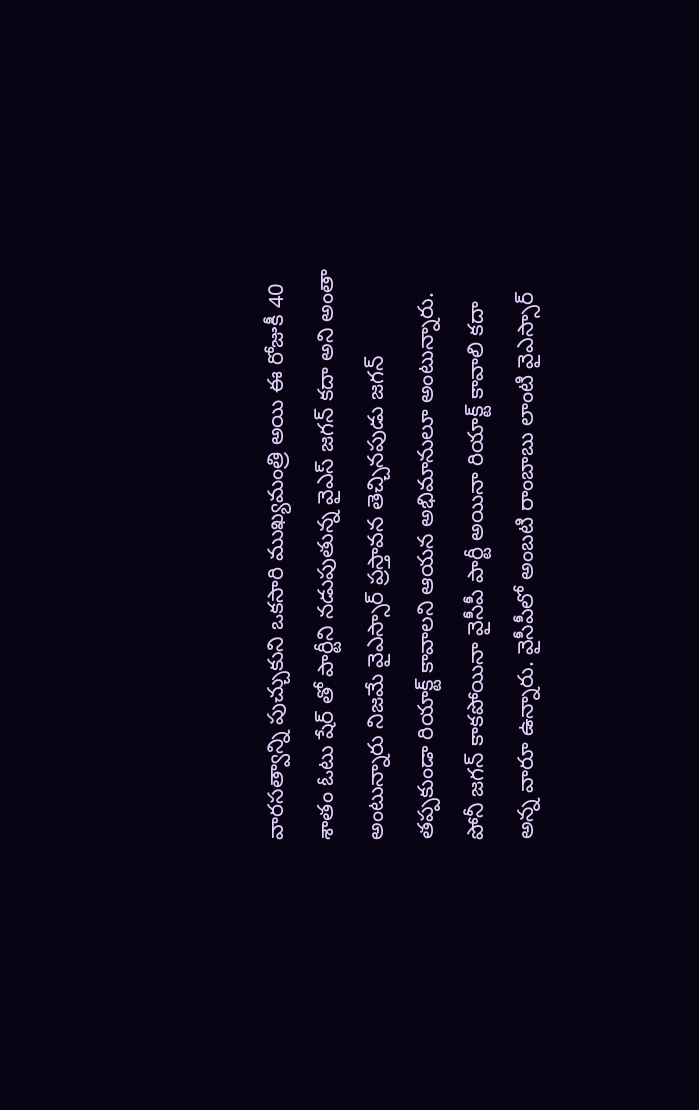వారసత్వాన్ని పుచ్చుకుని ఒకసారి ముఖ్యమంత్రి అయి ఈ రోజుకీ 40 శాతం ఓటు షేర్ తో పార్టీని నడుపుతున్న వైఎస్ జగన్ కదా అని అంతా అంటున్నారు నిజమే వైఎస్సార్ ప్రస్తావన తెచ్చినపుడు జగన్ తప్పకుండా రియాక్ట్ కావాలని ఆయన అభిమానులూ అంటున్నారు. పోనీ జగన్ కాకపోయినా వైసీపీ పార్టీ అయినా రియాక్ట్ కావాలి కదా అన్న వారూ ఉన్నారు. వైసీపీలో అంబటి రాంబాబు లాంటి వైఎస్సార్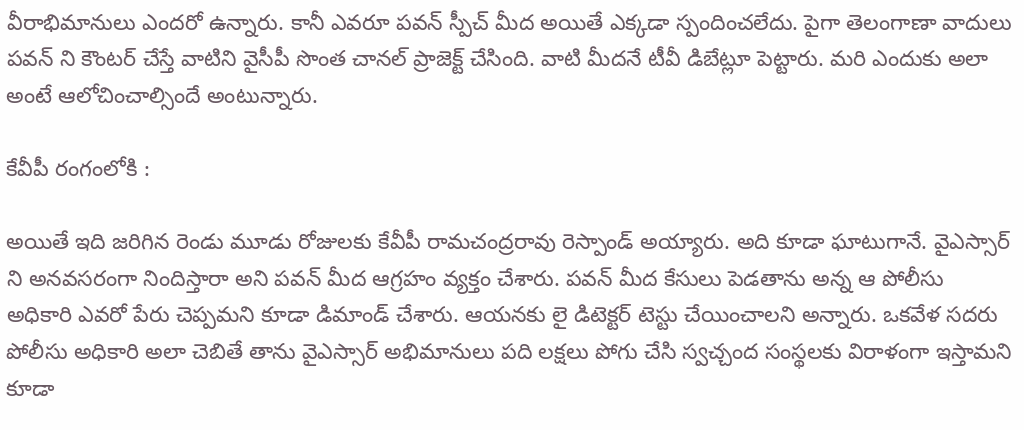వీరాభిమానులు ఎందరో ఉన్నారు. కానీ ఎవరూ పవన్ స్పీచ్ మీద అయితే ఎక్కడా స్పందించలేదు. పైగా తెలంగాణా వాదులు పవన్ ని కౌంటర్ చేస్తే వాటిని వైసీపీ సొంత చానల్ ప్రాజెక్ట్ చేసింది. వాటి మీదనే టీవీ డిబేట్లూ పెట్టారు. మరి ఎందుకు అలా అంటే ఆలోచించాల్సిందే అంటున్నారు.

కేవీపీ రంగంలోకి :

అయితే ఇది జరిగిన రెండు మూడు రోజులకు కేవీపీ రామచంద్రరావు రెస్పాండ్ అయ్యారు. అది కూడా ఘాటుగానే. వైఎస్సార్ ని అనవసరంగా నిందిస్తారా అని పవన్ మీద ఆగ్రహం వ్యక్తం చేశారు. పవన్ మీద కేసులు పెడతాను అన్న ఆ పోలీసు అధికారి ఎవరో పేరు చెప్పమని కూడా డిమాండ్ చేశారు. ఆయనకు లై డిటెక్టర్ టెస్టు చేయించాలని అన్నారు. ఒకవేళ సదరు పోలీసు అధికారి అలా చెబితే తాను వైఎస్సార్ అభిమానులు పది లక్షలు పోగు చేసి స్వచ్చంద సంస్థలకు విరాళంగా ఇస్తామని కూడా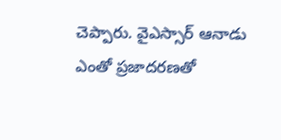చెప్పారు. వైఎస్సార్ ఆనాడు ఎంతో ప్రజాదరణతో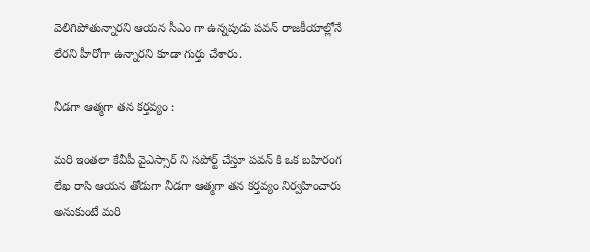వెలిగిపోతున్నారని ఆయన సీఎం గా ఉన్నపుడు పవన్ రాజకీయాల్లోనే లేరని హీరోగా ఉన్నారని కూడా గుర్తు చేశారు.

నీడగా ఆత్మగా తన కర్తవ్యం :

మరి ఇంతలా కేవీపీ వైఎస్సార్ ని సపోర్ట్ చేస్తూ పవన్ కి ఒక బహిరంగ లేఖ రాసి ఆయన తోడుగా నీడగా ఆత్మగా తన కర్తవ్యం నిర్వహించారు అనుకుంటే మరి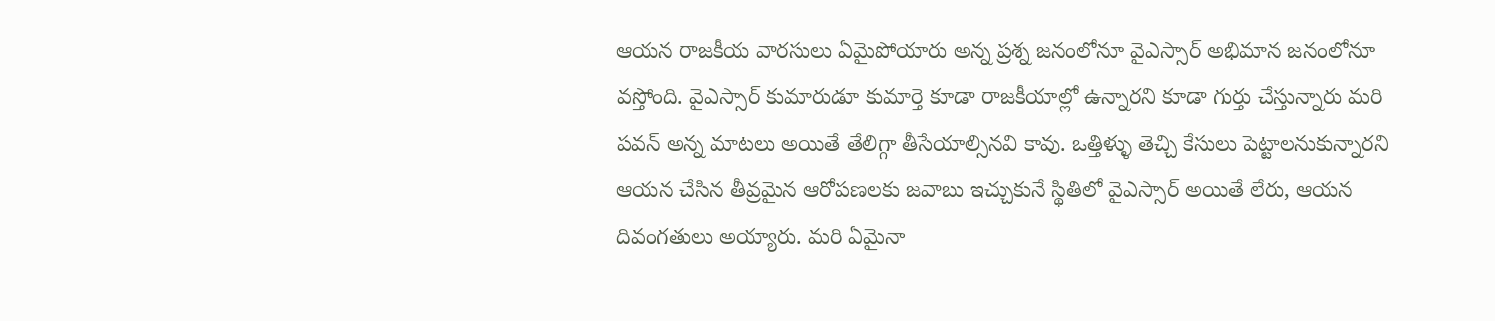ఆయన రాజకీయ వారసులు ఏమైపోయారు అన్న ప్రశ్న జనంలోనూ వైఎస్సార్ అభిమాన జనంలోనూ వస్తోంది. వైఎస్సార్ కుమారుడూ కుమార్తె కూడా రాజకీయాల్లో ఉన్నారని కూడా గుర్తు చేస్తున్నారు మరి పవన్ అన్న మాటలు అయితే తేలిగ్గా తీసేయాల్సినవి కావు. ఒత్తిళ్ళు తెచ్చి కేసులు పెట్టాలనుకున్నారని ఆయన చేసిన తీవ్రమైన ఆరోపణలకు జవాబు ఇచ్చుకునే స్థితిలో వైఎస్సార్ అయితే లేరు, ఆయన దివంగతులు అయ్యారు. మరి ఏమైనా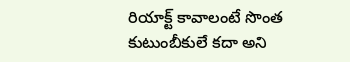రియాక్ట్ కావాలంటే సొంత కుటుంబీకులే కదా అని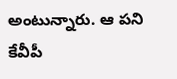అంటున్నారు. ఆ పని కేవీపీ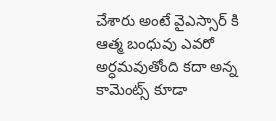చేశారు అంటే వైఎస్సార్ కి ఆత్మ బంధువు ఎవరో అర్ధమవుతోంది కదా అన్న కామెంట్స్ కూడా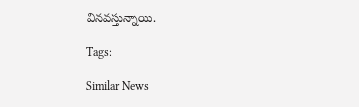వినవస్తున్నాయి.

Tags:

Similar News